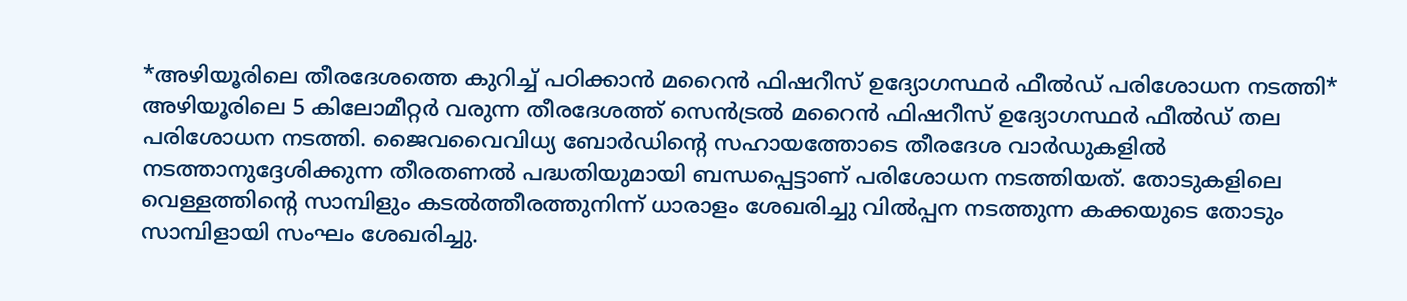*അഴിയൂരിലെ തീരദേശത്തെ കുറിച്ച് പഠിക്കാൻ മറൈൻ ഫിഷറീസ് ഉദ്യോഗസ്ഥർ ഫീൽഡ് പരിശോധന നടത്തി*
അഴിയൂരിലെ 5 കിലോമീറ്റർ വരുന്ന തീരദേശത്ത് സെൻട്രൽ മറൈൻ ഫിഷറീസ് ഉദ്യോഗസ്ഥർ ഫീൽഡ് തല പരിശോധന നടത്തി. ജൈവവൈവിധ്യ ബോർഡിന്റെ സഹായത്തോടെ തീരദേശ വാർഡുകളിൽ നടത്താനുദ്ദേശിക്കുന്ന തീരതണൽ പദ്ധതിയുമായി ബന്ധപ്പെട്ടാണ് പരിശോധന നടത്തിയത്. തോടുകളിലെ വെള്ളത്തിന്റെ സാമ്പിളും കടൽത്തീരത്തുനിന്ന് ധാരാളം ശേഖരിച്ചു വിൽപ്പന നടത്തുന്ന കക്കയുടെ തോടും സാമ്പിളായി സംഘം ശേഖരിച്ചു.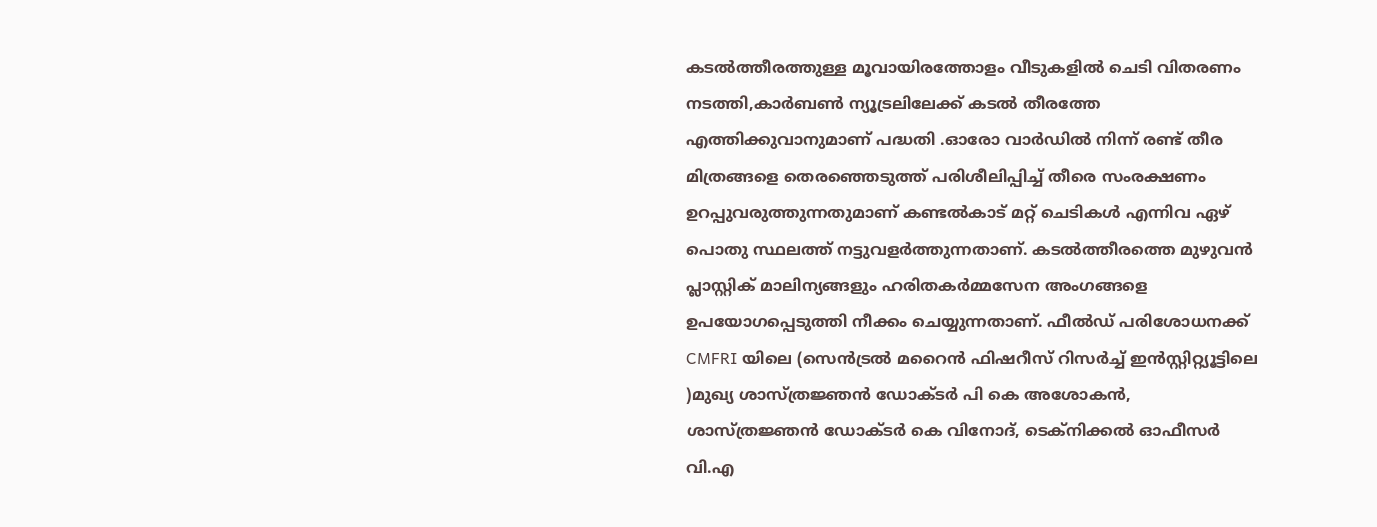കടൽത്തീരത്തുള്ള മൂവായിരത്തോളം വീടുകളിൽ ചെടി വിതരണം നടത്തി,കാർബൺ ന്യൂട്രലിലേക്ക് കടൽ തീരത്തേ എത്തിക്കുവാനുമാണ് പദ്ധതി .ഓരോ വാർഡിൽ നിന്ന് രണ്ട് തീര മിത്രങ്ങളെ തെരഞ്ഞെടുത്ത് പരിശീലിപ്പിച്ച് തീരെ സംരക്ഷണം ഉറപ്പുവരുത്തുന്നതുമാണ് കണ്ടൽകാട് മറ്റ് ചെടികൾ എന്നിവ ഏഴ് പൊതു സ്ഥലത്ത് നട്ടുവളർത്തുന്നതാണ്. കടൽത്തീരത്തെ മുഴുവൻ പ്ലാസ്റ്റിക് മാലിന്യങ്ങളും ഹരിതകർമ്മസേന അംഗങ്ങളെ ഉപയോഗപ്പെടുത്തി നീക്കം ചെയ്യുന്നതാണ്. ഫീൽഡ് പരിശോധനക്ക് CMFRI യിലെ (സെൻട്രൽ മറൈൻ ഫിഷറീസ് റിസർച്ച് ഇൻസ്റ്റിറ്റ്യൂട്ടിലെ )മുഖ്യ ശാസ്ത്രജ്ഞൻ ഡോക്ടർ പി കെ അശോകൻ, ശാസ്ത്രജ്ഞൻ ഡോക്ടർ കെ വിനോദ്, ടെക്നിക്കൽ ഓഫീസർ വി.എ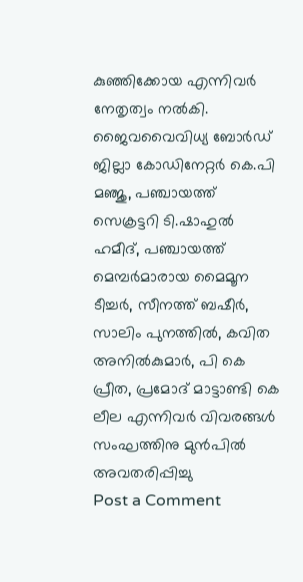കുഞ്ഞിക്കോയ എന്നിവർ നേതൃത്വം നൽകി.
ജൈവവൈവിധ്യ ബോർഡ് ജില്ലാ കോഡിനേറ്റർ കെ.പി മഞ്ജു, പഞ്ചായത്ത് സെക്രട്ടറി ടി.ഷാഹുൽ ഹമീദ്, പഞ്ചായത്ത് മെമ്പർമാരായ മൈമൂന ടീച്ചർ, സീനത്ത് ബഷീർ, സാലിം പുനത്തിൽ, കവിത അനിൽകുമാർ, പി കെ പ്രീത, പ്രമോദ് മാട്ടാണ്ടി കെ ലീല എന്നിവർ വിവരങ്ങൾ സംഘത്തിനു മുൻപിൽ അവതരിപ്പിച്ചു
Post a Comment